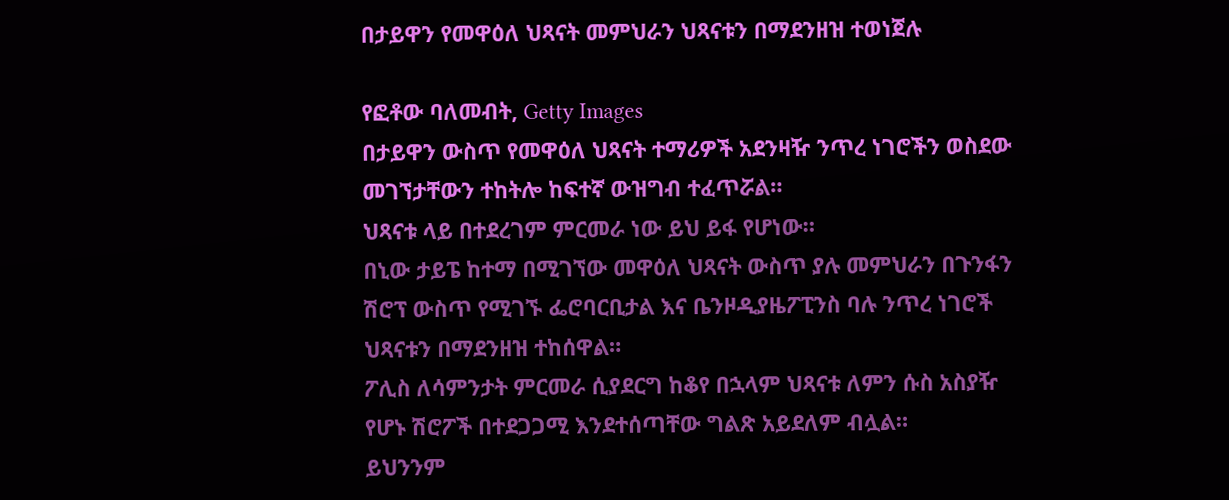በታይዋን የመዋዕለ ህጻናት መምህራን ህጻናቱን በማደንዘዝ ተወነጀሉ

የፎቶው ባለመብት, Getty Images
በታይዋን ውስጥ የመዋዕለ ህጻናት ተማሪዎች አደንዛዥ ንጥረ ነገሮችን ወስደው መገኘታቸውን ተከትሎ ከፍተኛ ውዝግብ ተፈጥሯል።
ህጻናቱ ላይ በተደረገም ምርመራ ነው ይህ ይፋ የሆነው።
በኒው ታይፔ ከተማ በሚገኘው መዋዕለ ህጻናት ውስጥ ያሉ መምህራን በጉንፋን ሽሮፕ ውስጥ የሚገኙ ፌሮባርቢታል እና ቤንዞዲያዜፖፒንስ ባሉ ንጥረ ነገሮች ህጻናቱን በማደንዘዝ ተከሰዋል።
ፖሊስ ለሳምንታት ምርመራ ሲያደርግ ከቆየ በኋላም ህጻናቱ ለምን ሱስ አስያዥ የሆኑ ሽሮፖች በተደጋጋሚ እንደተሰጣቸው ግልጽ አይደለም ብሏል።
ይህንንም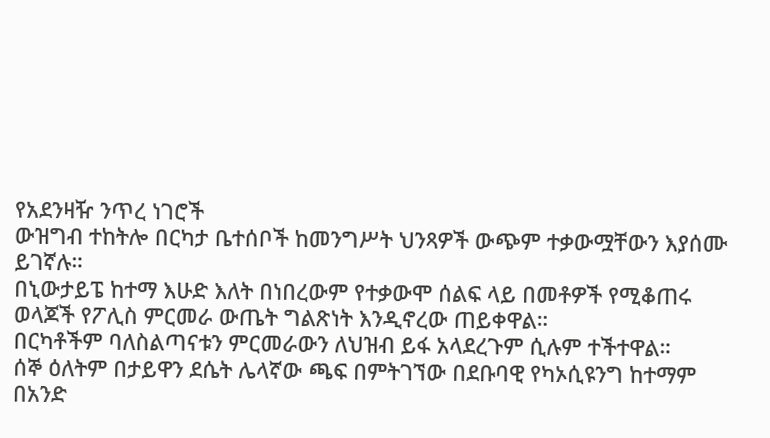የአደንዛዥ ንጥረ ነገሮች
ውዝግብ ተከትሎ በርካታ ቤተሰቦች ከመንግሥት ህንጻዎች ውጭም ተቃውሟቸውን እያሰሙ ይገኛሉ።
በኒውታይፔ ከተማ እሁድ እለት በነበረውም የተቃውሞ ሰልፍ ላይ በመቶዎች የሚቆጠሩ ወላጆች የፖሊስ ምርመራ ውጤት ግልጽነት እንዲኖረው ጠይቀዋል።
በርካቶችም ባለስልጣናቱን ምርመራውን ለህዝብ ይፋ አላደረጉም ሲሉም ተችተዋል።
ሰኞ ዕለትም በታይዋን ደሴት ሌላኛው ጫፍ በምትገኘው በደቡባዊ የካኦሲዩንግ ከተማም በአንድ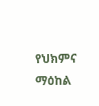የህክምና ማዕከል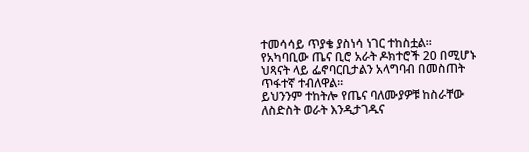ተመሳሳይ ጥያቄ ያስነሳ ነገር ተከስቷል።
የአካባቢው ጤና ቢሮ አራት ዶክተሮች 20 በሚሆኑ ህጻናት ላይ ፌኖባርቢታልን አላግባብ በመስጠት ጥፋተኛ ተብለዋል።
ይህንንም ተከትሎ የጤና ባለሙያዎቹ ከስራቸው ለስድስት ወራት እንዲታገዱና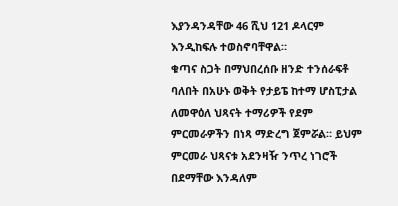እያንዳንዳቸው 46 ሺህ 121 ዶላርም እንዲከፍሉ ተወስኖባቸዋል።
ቁጣና ስጋት በማህበረሰቡ ዘንድ ተንሰራፍቶ ባለበት በአሁኑ ወቅት የታይፔ ከተማ ሆስፒታል ለመዋዕለ ህጻናት ተማሪዎች የደም ምርመራዎችን በነጻ ማድረግ ጀምሯል። ይህም ምርመራ ህጻናቱ አደንዛዥ ንጥረ ነገሮች በደማቸው እንዳለም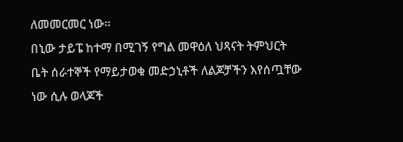ለመመርመር ነው።
በኒው ታይፔ ከተማ በሚገኝ የግል መዋዕለ ህጻናት ትምህርት ቤት ሰራተኞች የማይታወቁ መድኃኒቶች ለልጆቻችን እየሰጧቸው ነው ሲሉ ወላጆች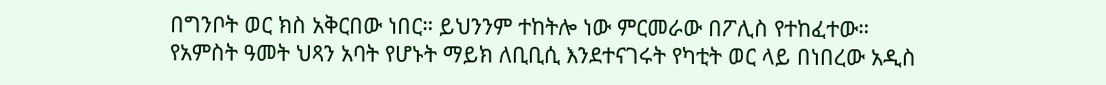በግንቦት ወር ክስ አቅርበው ነበር። ይህንንም ተከትሎ ነው ምርመራው በፖሊስ የተከፈተው።
የአምስት ዓመት ህጻን አባት የሆኑት ማይክ ለቢቢሲ እንደተናገሩት የካቲት ወር ላይ በነበረው አዲስ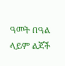ዓመት በዓል ላይም ልጆች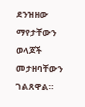ደንዝዘው ማየታቸውን ወላጆች መታዘባቸውን ገልጸዋል።